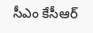సీఎం కేసీఆర్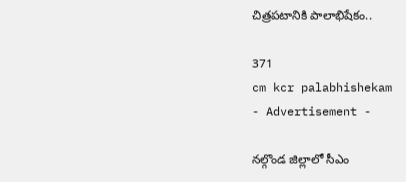చిత్రపటానికి పాలాభిషేకం..

371
cm kcr palabhishekam
- Advertisement -

నల్గొండ జిల్లాలో సీఎం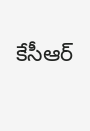కేసీఆర్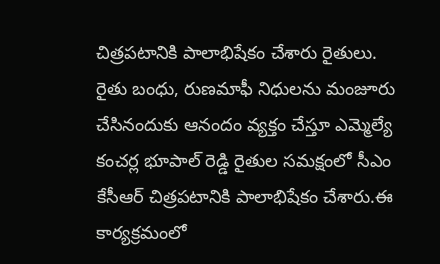చిత్రపటానికి పాలాభిషేకం చేశారు రైతులు. రైతు బంధు, రుణమాఫీ నిధులను మంజూరు చేసినందుకు ఆనందం వ్యక్తం చేస్తూ ఎమ్మెల్యే కంచర్ల భూపాల్ రెడ్డి రైతుల సమక్షంలో సీఎం కేసీఆర్ చిత్రపటానికి పాలాభిషేకం చేశారు.ఈ కార్యక్రమంలో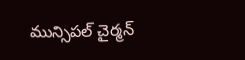మున్సిపల్ చైర్మన్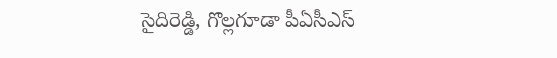సైదిరెడ్డి, గొల్లగూడా పీఏసీఎస్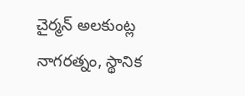చైర్మన్ అలకుంట్ల నాగరత్నం, స్థానిక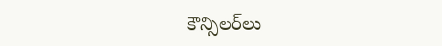కౌన్సిలర్‌లు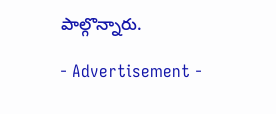పాల్గొన్నారు.

- Advertisement -